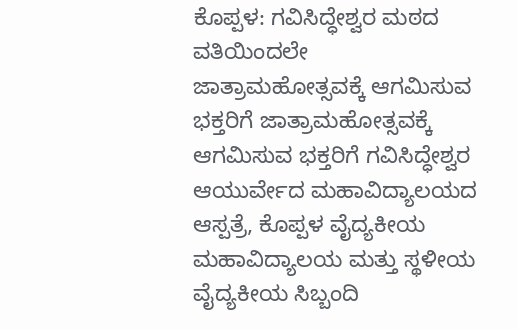ಕೊಪ್ಪಳ: ಗವಿಸಿದ್ಧೇಶ್ವರ ಮಠದ ವತಿಯಿಂದಲೇ ಜಾತ್ರಾಮಹೋತ್ಸವಕ್ಕೆ ಆಗಮಿಸುವ ಭಕ್ತರಿಗೆ ಜಾತ್ರಾಮಹೋತ್ಸವಕ್ಕೆ ಆಗಮಿಸುವ ಭಕ್ತರಿಗೆ ಗವಿಸಿದ್ಧೇಶ್ವರ ಆಯುರ್ವೇದ ಮಹಾವಿದ್ಯಾಲಯದ ಆಸ್ಪತ್ರೆ, ಕೊಪ್ಪಳ ವೈದ್ಯಕೀಯ ಮಹಾವಿದ್ಯಾಲಯ ಮತ್ತು ಸ್ಥಳೀಯ ವೈದ್ಯಕೀಯ ಸಿಬ್ಬಂದಿ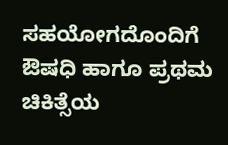ಸಹಯೋಗದೊಂದಿಗೆ ಔಷಧಿ ಹಾಗೂ ಪ್ರಥಮ ಚಿಕಿತ್ಸೆಯ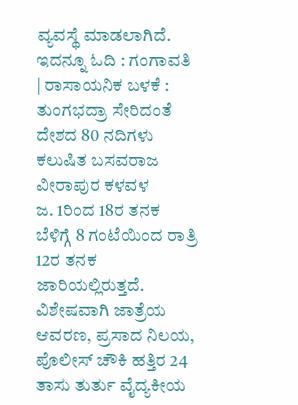ವ್ಯವಸ್ಥೆ ಮಾಡಲಾಗಿದೆ.
ಇದನ್ನೂ ಓದಿ : ಗಂಗಾವತಿ | ರಾಸಾಯನಿಕ ಬಳಕೆ : ತುಂಗಭದ್ರಾ ಸೇರಿದಂತೆ ದೇಶದ 80 ನದಿಗಳು ಕಲುಷಿತ ಬಸವರಾಜ ವೀರಾಪುರ ಕಳವಳ
ಜ. 1ರಿಂದ 18ರ ತನಕ ಬೆಳಿಗ್ಗೆ 8 ಗಂಟೆಯಿಂದ ರಾತ್ರಿ 12ರ ತನಕ ಜಾರಿಯಲ್ಲಿರುತ್ತದೆ. ವಿಶೇಷವಾಗಿ ಜಾತ್ರೆಯ ಆವರಣ, ಪ್ರಸಾದ ನಿಲಯ, ಪೊಲೀಸ್ ಚೌಕಿ ಹತ್ತಿರ 24 ತಾಸು ತುರ್ತು ವೈದ್ಯಕೀಯ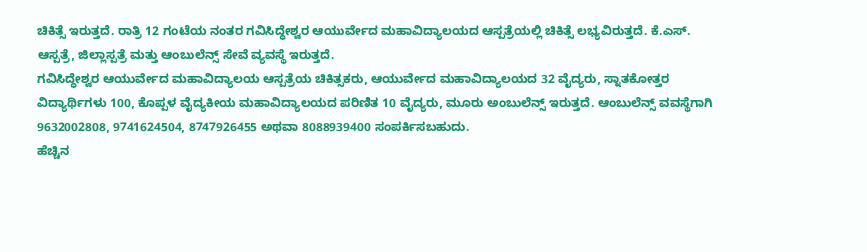ಚಿಕಿತ್ಸೆ ಇರುತ್ತದೆ. ರಾತ್ರಿ 12 ಗಂಟೆಯ ನಂತರ ಗವಿಸಿದ್ಧೇಶ್ವರ ಆಯುರ್ವೇದ ಮಹಾವಿದ್ಯಾಲಯದ ಆಸ್ಪತ್ರೆಯಲ್ಲಿ ಚಿಕಿತ್ಸೆ ಲಭ್ಯವಿರುತ್ತದೆ. ಕೆ.ಎಸ್. ಆಸ್ಪತ್ರೆ, ಜಿಲ್ಲಾಸ್ಪತ್ರೆ ಮತ್ತು ಆಂಬುಲೆನ್ಸ್ ಸೇವೆ ವ್ಯವಸ್ಥೆ ಇರುತ್ತದೆ.
ಗವಿಸಿದ್ಧೇಶ್ವರ ಆಯುರ್ವೇದ ಮಹಾವಿದ್ಯಾಲಯ ಆಸ್ಪತ್ರೆಯ ಚಿಕಿತ್ಸಕರು, ಆಯುರ್ವೇದ ಮಹಾವಿದ್ಯಾಲಯದ 32 ವೈದ್ಯರು, ಸ್ನಾತಕೋತ್ತರ ವಿದ್ಯಾರ್ಥಿಗಳು 100, ಕೊಪ್ಪಳ ವೈದ್ಯಕೀಯ ಮಹಾವಿದ್ಯಾಲಯದ ಪರಿಣಿತ 10 ವೈದ್ಯರು, ಮೂರು ಅಂಬುಲೆನ್ಸ್ ಇರುತ್ತದೆ. ಆಂಬುಲೆನ್ಸ್ ವವಸ್ಥೆಗಾಗಿ 9632002808, 9741624504, 8747926455 ಅಥವಾ 8088939400 ಸಂಪರ್ಕಿಸಬಹುದು.
ಹೆಚ್ಚಿನ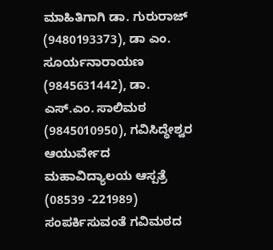ಮಾಹಿತಿಗಾಗಿ ಡಾ. ಗುರುರಾಜ್ (9480193373), ಡಾ ಎಂ. ಸೂರ್ಯನಾರಾಯಣ (9845631442), ಡಾ. ಎಸ್.ಎಂ. ಸಾಲಿಮಠ (9845010950), ಗವಿಸಿದ್ಧೇಶ್ವರ ಆಯುರ್ವೇದ ಮಹಾವಿದ್ಯಾಲಯ ಆಸ್ಪತ್ರೆ (08539 -221989) ಸಂಪರ್ಕಿಸುವಂತೆ ಗವಿಮಠದ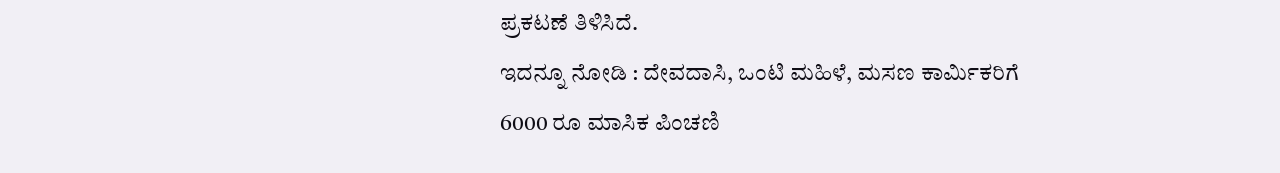ಪ್ರಕಟಣೆ ತಿಳಿಸಿದೆ.
ಇದನ್ನೂ ನೋಡಿ : ದೇವದಾಸಿ, ಒಂಟಿ ಮಹಿಳೆ, ಮಸಣ ಕಾರ್ಮಿಕರಿಗೆ 6000 ರೂ ಮಾಸಿಕ ಪಿಂಚಣಿ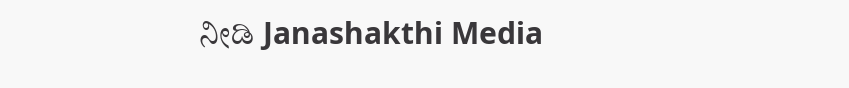ನೀಡಿ Janashakthi Media